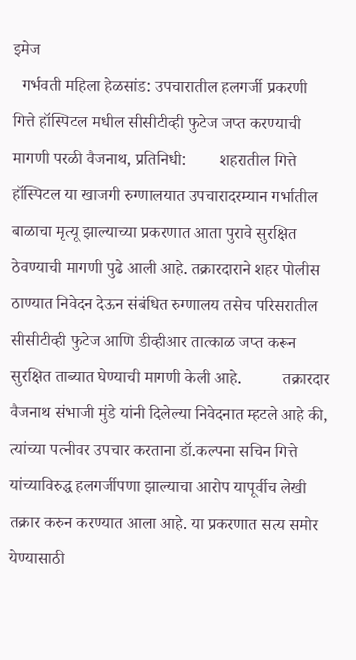इमेज
  गर्भवती महिला हेळसांड: उपचारातील हलगर्जी प्रकरणी गित्ते हॉस्पिटल मधील सीसीटीव्ही फुटेज जप्त करण्याची मागणी परळी वैजनाथ, प्रतिनिधी:        शहरातील गित्ते हॉस्पिटल या खाजगी रुग्णालयात उपचारादरम्यान गर्भातील बाळाचा मृत्यू झाल्याच्या प्रकरणात आता पुरावे सुरक्षित ठेवण्याची मागणी पुढे आली आहे. तक्रारदाराने शहर पोलीस ठाण्यात निवेदन देऊन संबंधित रुग्णालय तसेच परिसरातील सीसीटीव्ही फुटेज आणि डीव्हीआर तात्काळ जप्त करून सुरक्षित ताब्यात घेण्याची मागणी केली आहे.          तक्रारदार वैजनाथ संभाजी मुंडे यांनी दिलेल्या निवेदनात म्हटले आहे की, त्यांच्या पत्नीवर उपचार करताना डॉ.कल्पना सचिन गित्ते यांच्याविरुद्ध हलगर्जीपणा झाल्याचा आरोप यापूर्वीच लेखी तक्रार करुन करण्यात आला आहे. या प्रकरणात सत्य समोर येण्यासाठी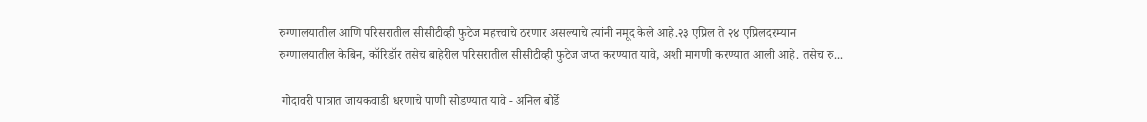रुग्णालयातील आणि परिसरातील सीसीटीव्ही फुटेज महत्त्वाचे ठरणार असल्याचे त्यांनी नमूद केले आहे.२३ एप्रिल ते २४ एप्रिलदरम्यान रुग्णालयातील केबिन, कॉरिडॉर तसेच बाहेरील परिसरातील सीसीटीव्ही फुटेज जप्त करण्यात यावे, अशी मागणी करण्यात आली आहे. तसेच रु...

 गोदावरी पात्रात जायकवाडी धरणाचे पाणी सोडण्यात यावे - अनिल बोर्डे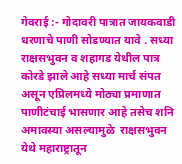गेवराई :- गोदावरी पात्रात जायकवाडी धरणाचे पाणी सोडण्यात यावे . सध्या राक्षसभुवन व शहागड येथील पात्र कोरडे झाले आहे सध्या मार्च संपत असून एप्रिलमध्ये मोठ्या प्रमाणात पाणीटंचाई भासणार आहे तसेच शनि अमावस्या असल्यामुळे  राक्षसभुवन येथे महाराष्ट्रातून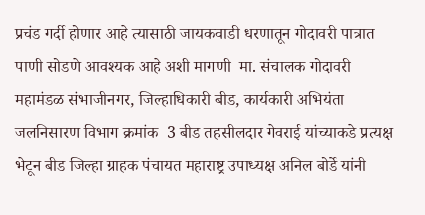प्रचंड गर्दी होणार आहे त्यासाठी जायकवाडी धरणातून गोदावरी पात्रात पाणी सोडणे आवश्यक आहे अशी मागणी  मा. संचालक गोदावरी महामंडळ संभाजीनगर, जिल्हाधिकारी बीड, कार्यकारी अभियंता जलनिसारण विभाग क्रमांक  3 बीड तहसीलदार गेवराई यांच्याकडे प्रत्यक्ष भेटून बीड जिल्हा ग्राहक पंचायत महाराष्ट्र उपाध्यक्ष अनिल बोर्डे यांनी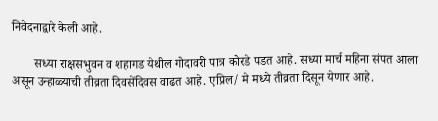निवेदनाद्वारे केली आहे.

       सध्या राक्षसभुवन व शहागड येथील गोदावरी पात्र कोरडे पडत आहे. सध्या मार्च महिना संपत आला असून उन्हाळ्याची तीव्रता दिवसेंदिवस वाढत आहे. एप्रिल/ मे मध्ये तीव्रता दिसून येणार आहे.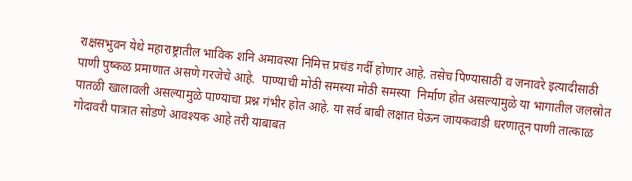राक्षसभुवन येथे महाराष्ट्रातील भाविक शनि अमावस्या निमित्त प्रचंड गर्दी होणार आहे. तसेच पिण्यासाठी व जनावरे इत्यादीसाठी पाणी पुष्कळ प्रमाणात असणे गरजेचे आहे.  पाण्याची मोठी समस्या मोठी समस्या  निर्माण होत असल्यामुळे या भागातील जलस्रोत पातळी खालावली असल्यामुळे पाण्याचा प्रश्न गंभीर होत आहे. या सर्व बाबी लक्षात घेऊन जायकवाडी धरणातून पाणी तात्काळ गोदावरी पात्रात सोडणे आवश्यक आहे तरी याबाबत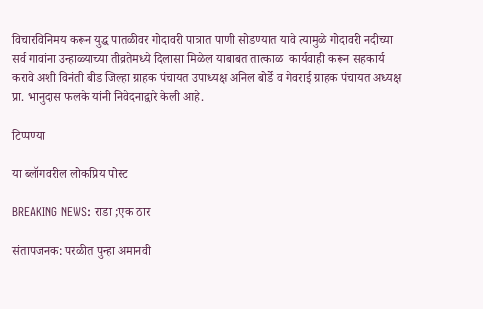विचारविनिमय करून युद्ध पातळीवर गोदावरी पात्रात पाणी सोडण्यात यावे त्यामुळे गोदावरी नदीच्या सर्व गावांना उन्हाळ्याच्या तीव्रतेमध्ये दिलासा मिळेल याबाबत तात्काळ  कार्यवाही करून सहकार्य करावे अशी विनंती बीड जिल्हा ग्राहक पंचायत उपाध्यक्ष अनिल बोर्डे व गेवराई ग्राहक पंचायत अध्यक्ष प्रा. भानुदास फलके यांनी निवेदनाद्वारे केली आहे.

टिप्पण्या

या ब्लॉगवरील लोकप्रिय पोस्ट

BREAKING NEWS: राडा ;एक ठार

संतापजनक: परळीत पुन्हा अमानवी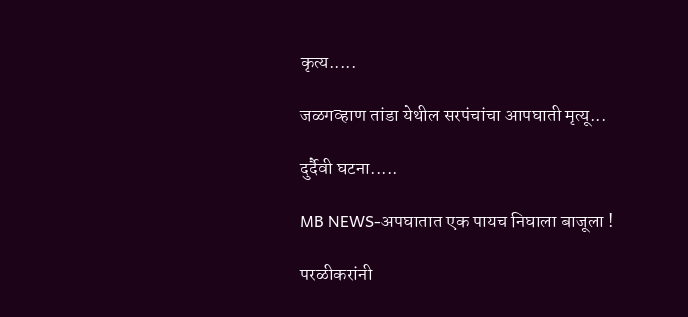कृत्य.....

जळगव्हाण तांडा येथील सरपंचांचा आपघाती मृत्यू...

दुर्दैवी घटना.....

MB NEWS-अपघातात एक पायच निघाला बाजूला !

परळीकरांनी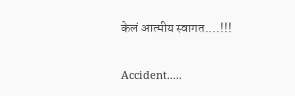केलं आत्मीय स्वागत....!!!

Accident.....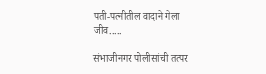पती-पत्नीतील वादाने गेला जीव.....

संभाजीनगर पोलीसांची तत्पर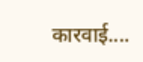कारवाई....